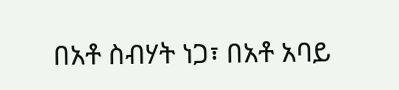በአቶ ስብሃት ነጋ፣ በአቶ አባይ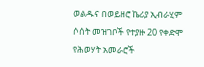ወልዱና በወይዘሮ ኬሪያ ኢብራሂም ሶሰት መዝገቦች የተያዙ 20 የቀድሞ የሕወሃት አመራሮች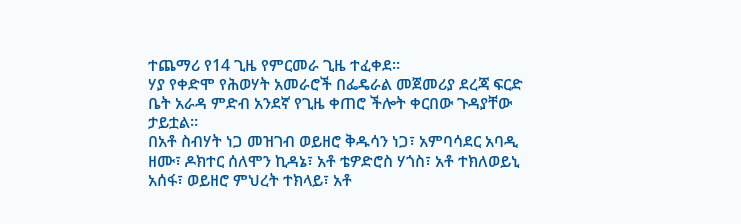ተጨማሪ የ14 ጊዜ የምርመራ ጊዜ ተፈቀደ።
ሃያ የቀድሞ የሕወሃት አመራሮች በፌዴራል መጀመሪያ ደረጃ ፍርድ ቤት አራዳ ምድብ አንደኛ የጊዜ ቀጠሮ ችሎት ቀርበው ጉዳያቸው ታይቷል።
በአቶ ስብሃት ነጋ መዝገብ ወይዘሮ ቅዱሳን ነጋ፣ አምባሳደር አባዲ ዘሙ፣ ዶክተር ሰለሞን ኪዳኔ፣ አቶ ቴዎድሮስ ሃጎስ፣ አቶ ተክለወይኒ አሰፋ፣ ወይዘሮ ምህረት ተክላይ፣ አቶ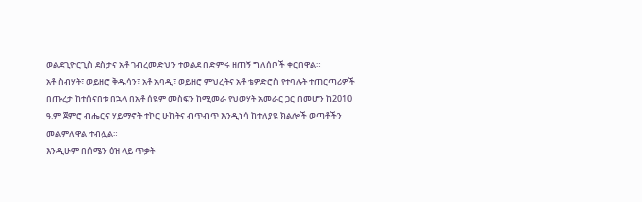ወልደጊዮርጊስ ደስታና አቶ ገብረመድህን ተወልደ በድምሩ ዘጠኝ ግለሰቦች ቀርበዋል።
አቶ ስብሃት፣ ወይዘሮ ቅዱሳን፣ አቶ አባዲ፣ ወይዘሮ ምህረትና አቶ ቴዎድሮስ የተባሉት ተጠርጣሪዎች በጡረታ ከተሰናበቱ በኋላ በአቶ ሰዩም መስፍን ከሚመራ የህወሃት አመራር ጋር በመሆን ከ2010 ዓ.ም ጀምሮ ብሔርና ሃይማኖት ተኮር ሁከትና ብጥብጥ እንዲነሳ ከተለያዩ ክልሎች ወጣቶችን መልምለዋል ተብሏል።
እንዲሁም በሰሜን ዕዝ ላይ ጥቃት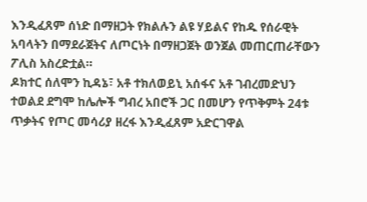እንዲፈጸም ሰነድ በማዘጋት የክልሉን ልዩ ሃይልና የከዱ የሰራዊት አባላትን በማደራጀትና ለጦርነት በማዘጋጀት ወንጀል መጠርጠራቸውን ፖሊስ አስረድቷል።
ዶክተር ሰለሞን ኪዳኔ፣ አቶ ተክለወይኒ አሰፋና አቶ ገብረመድህን ተወልደ ደግሞ ከሌሎች ግብረ አበሮች ጋር በመሆን የጥቅምት 24ቱ ጥቃትና የጦር መሳሪያ ዘረፋ እንዲፈጸም አድርገዋል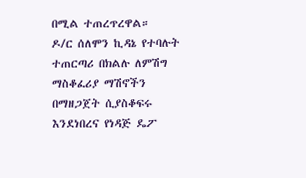በሚል ተጠረጥረዋል።
ዶ/ር ሰለሞን ኪዳኔ የተባሉት ተጠርጣሪ በክልሉ ለምሽግ ማስቆፈሪያ ማሽኖችን በማዘጋጀት ሲያስቆፍሩ እንደነበረና የነዳጅ ዴፖ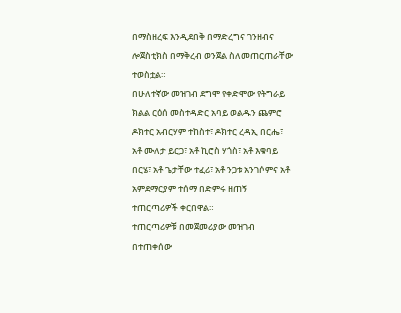በማስዘረፍ እንዲደበቅ በማድረግና ገንዘብና ሎጀስቲክስ በማቅረብ ወንጀል ስለመጠርጠራቸው ተወስቷል።
በሁለተኛው መዝገብ ደግሞ የቀድሞው የትግራይ ክልል ርዕሰ መስተዳድር አባይ ወልዱን ጨምሮ ዶክተር አብርሃም ተከስተ፣ ዶክተር ረዳኢ በርሔ፣ አቶ ሙለታ ይርጋ፣ አቶ ኪሮስ ሃጎስ፣ አቶ እቁባይ በርሄ፣ አቶ ጌታቸው ተፈሪ፣ አቶ ንጋቱ አንገሶምና አቶ አምደማርያም ተሰማ በድምሩ ዘጠኝ ተጠርጣሪዎች ቀርበዋል።
ተጠርጣሪዎቹ በመጀመሪያው መዝገብ በተጠቀሰው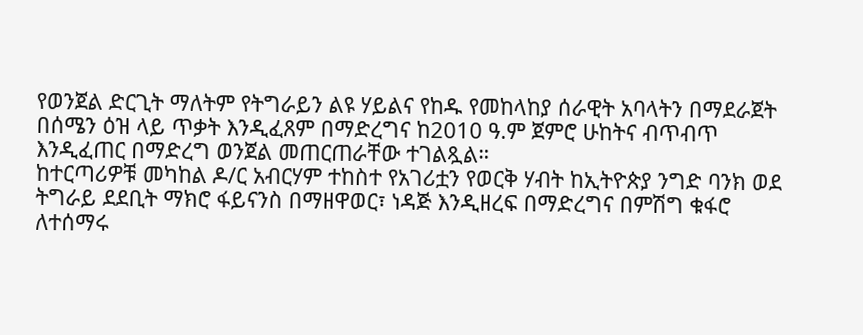የወንጀል ድርጊት ማለትም የትግራይን ልዩ ሃይልና የከዱ የመከላከያ ሰራዊት አባላትን በማደራጀት በሰሜን ዕዝ ላይ ጥቃት እንዲፈጸም በማድረግና ከ2010 ዓ.ም ጀምሮ ሁከትና ብጥብጥ እንዲፈጠር በማድረግ ወንጀል መጠርጠራቸው ተገልጿል።
ከተርጣሪዎቹ መካከል ዶ/ር አብርሃም ተከስተ የአገሪቷን የወርቅ ሃብት ከኢትዮጵያ ንግድ ባንክ ወደ ትግራይ ደደቢት ማክሮ ፋይናንስ በማዘዋወር፣ ነዳጅ እንዲዘረፍ በማድረግና በምሽግ ቁፋሮ ለተሰማሩ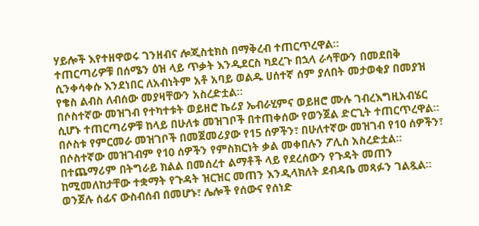ሃይሎች እየተዘዋወሩ ገንዘብና ሎጂስቲክስ በማቅረብ ተጠርጥረዋል።
ተጠርጣሪዎቹ በሰሜን ዕዝ ላይ ጥቃት እንዲደርስ ካደረጉ በኋላ ራሳቸውን በመደበቅ ሲንቀሳቀሱ እንደነበር ለአብነትም አቶ አባይ ወልዱ ሀሰተኛ ሰም ያለበት መታወቂያ በመያዝ የቄስ ልብስ ለብሰው መያዛቸውን አስረድቷል።
በሶስተኛው መዝገብ የተካተቱት ወይዘሮ ኬሪያ ኤብራሂምና ወይዘሮ ሙሉ ገብረእግዚአብሄር ሲሆኑ ተጠርጣሪዎቹ ከላይ በሁለቱ መዝገቦች በተጠቀሰው የወንጀል ድርጊት ተጠርጥረዋል።
በሶስቱ የምርመራ መዝገቦች በመጀመሪያው የ15 ሰዎችን፣ በሁለተኛው መዝገብ የ10 ሰዎችን፣ በሶስተኛው መዝገብም የ10 ሰዎችን የምስክርነት ቃል መቀበሉን ፖሊስ አስረድቷል።
በተጨማሪም በትግራይ ክልል በመሰረተ ልማቶች ላይ የደረሰውን የጉዳት መጠን ከሚመለከታቸው ተቋማት የጉዳት ዝርዝር መጠን እንዲላክለት ደብዳቤ መጻፉን ገልጿል።
ወንጀሉ ሰፊና ውስብሰብ በመሆኑ፣ ሌሎች የሰውና የሰነድ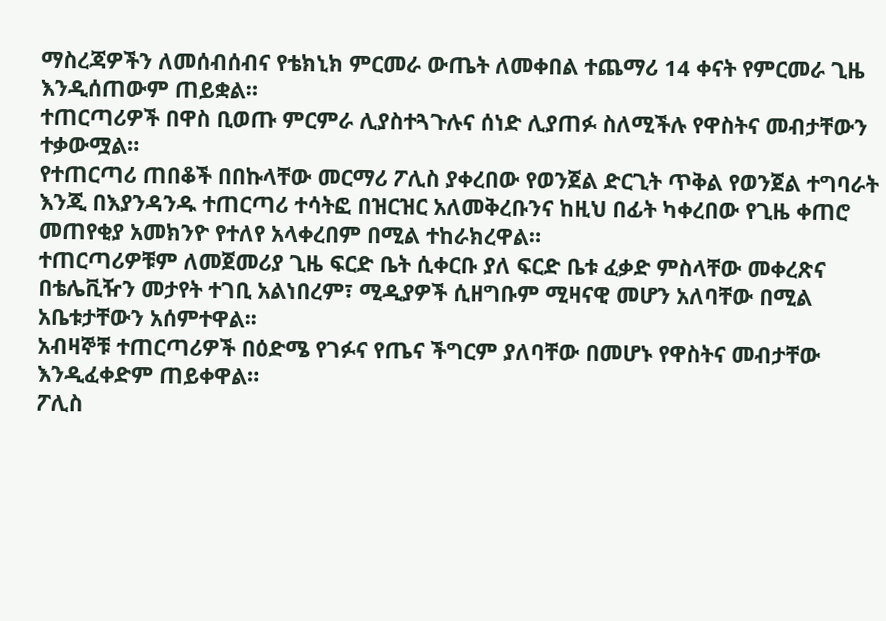ማስረጃዎችን ለመሰብሰብና የቴክኒክ ምርመራ ውጤት ለመቀበል ተጨማሪ 14 ቀናት የምርመራ ጊዜ እንዲሰጠውም ጠይቋል።
ተጠርጣሪዎች በዋስ ቢወጡ ምርምራ ሊያስተጓጉሉና ሰነድ ሊያጠፉ ስለሚችሉ የዋስትና መብታቸውን ተቃውሟል።
የተጠርጣሪ ጠበቆች በበኩላቸው መርማሪ ፖሊስ ያቀረበው የወንጀል ድርጊት ጥቅል የወንጀል ተግባራት እንጂ በእያንዳንዱ ተጠርጣሪ ተሳትፎ በዝርዝር አለመቅረቡንና ከዚህ በፊት ካቀረበው የጊዜ ቀጠሮ መጠየቂያ አመክንዮ የተለየ አላቀረበም በሚል ተከራክረዋል።
ተጠርጣሪዎቹም ለመጀመሪያ ጊዜ ፍርድ ቤት ሲቀርቡ ያለ ፍርድ ቤቱ ፈቃድ ምስላቸው መቀረጽና በቴሌቪዥን መታየት ተገቢ አልነበረም፣ ሚዲያዎች ሲዘግቡም ሚዛናዊ መሆን አለባቸው በሚል አቤቱታቸውን አሰምተዋል፡፡
አብዛኞቹ ተጠርጣሪዎች በዕድሜ የገፉና የጤና ችግርም ያለባቸው በመሆኑ የዋስትና መብታቸው እንዲፈቀድም ጠይቀዋል።
ፖሊስ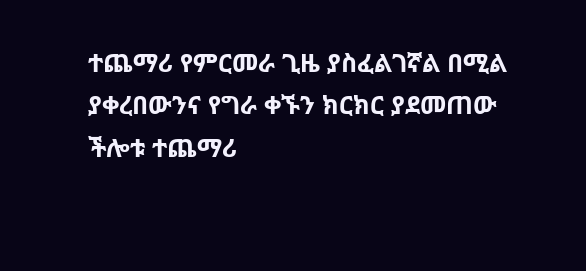ተጨማሪ የምርመራ ጊዜ ያስፈልገኛል በሚል ያቀረበውንና የግራ ቀኙን ክርክር ያደመጠው ችሎቱ ተጨማሪ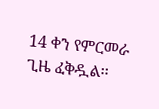14 ቀን የምርመራ ጊዜ ፈቅዷል፡፡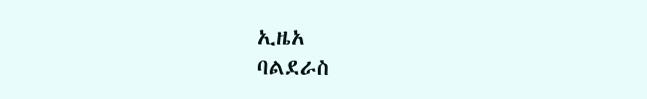ኢዜአ
ባልደራስ